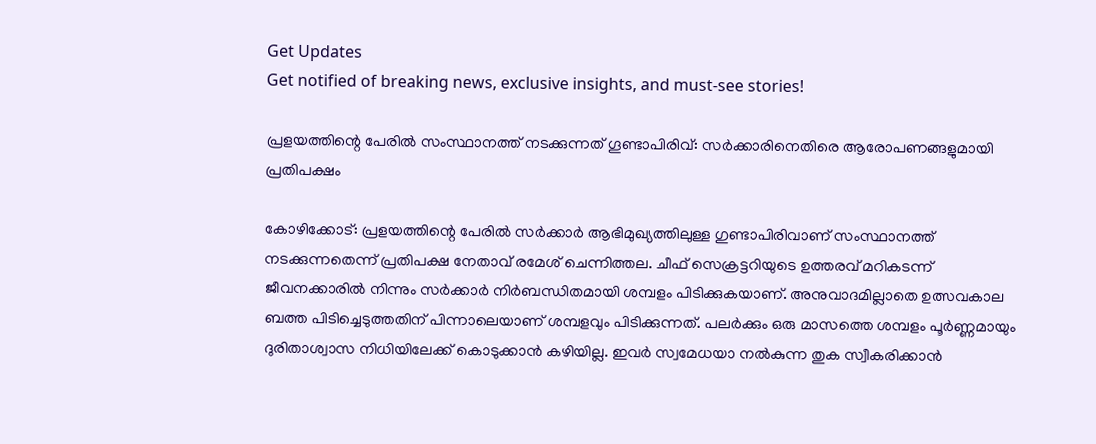Get Updates
Get notified of breaking news, exclusive insights, and must-see stories!

പ്രളയത്തിന്റെ പേരിൽ സംസ്ഥാനത്ത് നടക്കുന്നത് ഗൂണ്ടാപിരിവ്: സര്‍ക്കാരിനെതിരെ ആരോപണങ്ങളുമായി പ്രതിപക്ഷം

കോഴിക്കോട്: പ്രളയത്തിന്റെ പേരില്‍ സര്‍ക്കാര്‍ ആഭിമുഖ്യത്തിലുള്ള ഗുണ്ടാപിരിവാണ് സംസ്ഥാനത്ത് നടക്കുന്നതെന്ന് പ്രതിപക്ഷ നേതാവ് രമേശ് ചെന്നിത്തല. ചീഫ് സെക്രട്ടറിയുടെ ഉത്തരവ് മറികടന്ന് ജീവനക്കാരില്‍ നിന്നും സര്‍ക്കാര്‍ നിര്‍ബന്ധിതമായി ശമ്പളം പിടിക്കുകയാണ്. അനുവാദമില്ലാതെ ഉത്സവകാല ബത്ത പിടിച്ചെടുത്തതിന് പിന്നാലെയാണ് ശമ്പളവും പിടിക്കുന്നത്. പലര്‍ക്കും ഒരു മാസത്തെ ശമ്പളം പൂര്‍ണ്ണമായും ദുരിതാശ്വാസ നിധിയിലേക്ക് കൊടുക്കാന്‍ കഴിയില്ല. ഇവര്‍ സ്വമേധയാ നല്‍കുന്ന തുക സ്വീകരിക്കാന്‍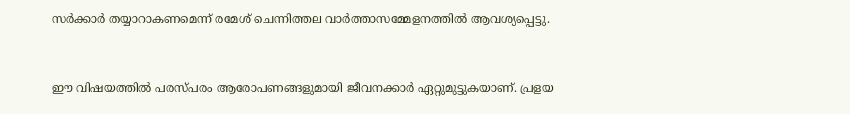സര്‍ക്കാര്‍ തയ്യാറാകണമെന്ന് രമേശ് ചെന്നിത്തല വാര്‍ത്താസമ്മേളനത്തില്‍ ആവശ്യപ്പെട്ടു.


ഈ വിഷയത്തില്‍ പരസ്പരം ആരോപണങ്ങളുമായി ജീവനക്കാര്‍ ഏറ്റുമുട്ടുകയാണ്. പ്രളയ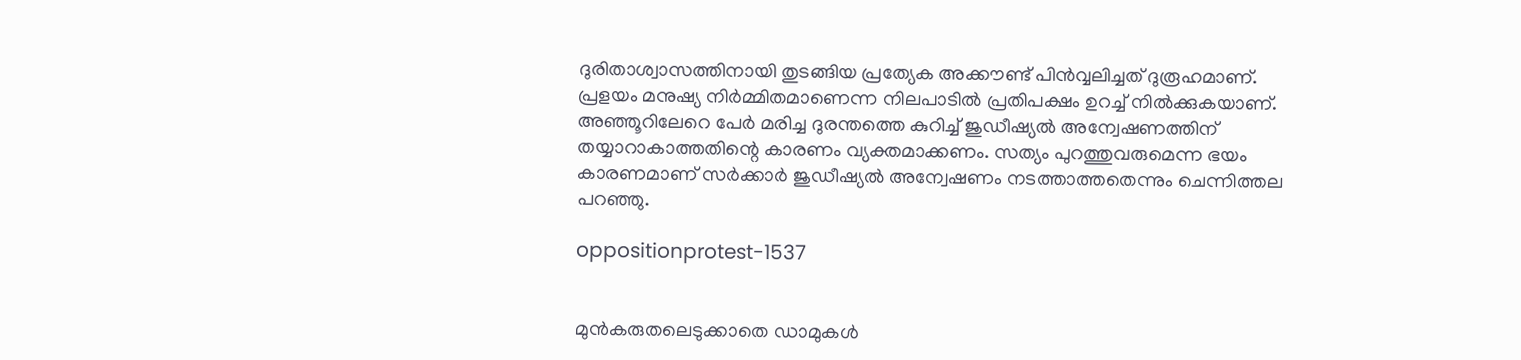ദുരിതാശ്വാസത്തിനായി തുടങ്ങിയ പ്രത്യേക അക്കൗണ്ട് പിന്‍വ്വലിച്ചത് ദുരൂഹമാണ്. പ്രളയം മനുഷ്യ നിര്‍മ്മിതമാണെന്ന നിലപാടില്‍ പ്രതിപക്ഷം ഉറച്ച് നില്‍ക്കുകയാണ്. അഞ്ഞൂറിലേറെ പേര്‍ മരിച്ച ദുരന്തത്തെ കുറിച്ച് ജുഡീഷ്യല്‍ അന്വേഷണത്തിന് തയ്യാറാകാത്തതിന്റെ കാരണം വ്യക്തമാക്കണം. സത്യം പുറത്തുവരുമെന്ന ഭയം കാരണമാണ് സര്‍ക്കാര്‍ ജുഡീഷ്യല്‍ അന്വേഷണം നടത്താത്തതെന്നും ചെന്നിത്തല പറഞ്ഞു.

oppositionprotest-1537


മുന്‍കരുതലെടുക്കാതെ ഡാമുകള്‍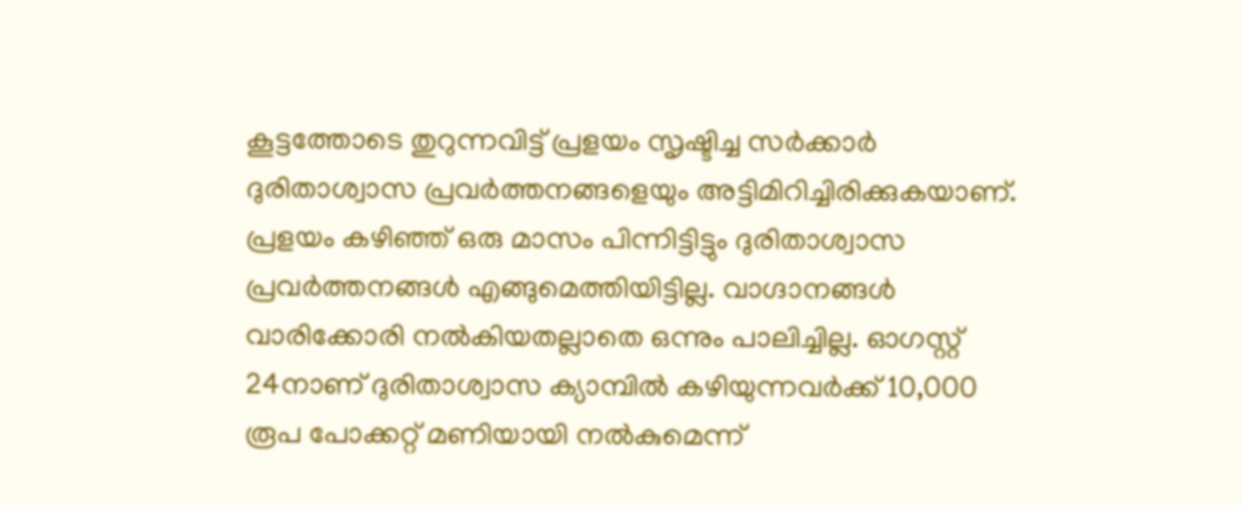കൂട്ടത്തോടെ തുറുന്നവിട്ട് പ്രളയം സൃഷ്ടിച്ച സര്‍ക്കാര്‍ ദുരിതാശ്വാസ പ്രവര്‍ത്തനങ്ങളെയും അട്ടിമിറിച്ചിരിക്കുകയാണ്. പ്രളയം കഴിഞ്ഞ് ഒരു മാസം പിന്നിട്ടിട്ടും ദുരിതാശ്വാസ പ്രവര്‍ത്തനങ്ങള്‍ എങ്ങുമെത്തിയിട്ടില്ല. വാഗ്ദാനങ്ങള്‍ വാരിക്കോരി നല്‍കിയതല്ലാതെ ഒന്നും പാലിച്ചില്ല. ഓഗസ്റ്റ് 24നാണ് ദുരിതാശ്വാസ ക്യാമ്പില്‍ കഴിയുന്നവര്‍ക്ക് 10,000 രൂപ പോക്കറ്റ് മണിയായി നല്‍കുമെന്ന്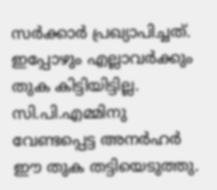സര്‍ക്കാര്‍ പ്രഖ്യാപിച്ചത്. ഇപ്പോഴും എല്ലാവര്‍ക്കും തുക കിട്ടിയിട്ടില്ല. സി.പി.എമ്മിനു വേണ്ടപ്പെട്ട അനര്‍ഹര്‍ ഈ തുക തട്ടിയെടുത്തു.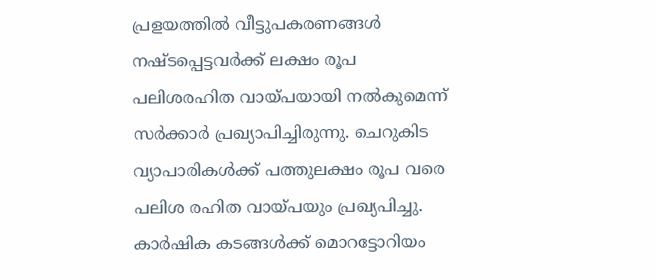പ്രളയത്തില്‍ വീട്ടുപകരണങ്ങള്‍ നഷ്ടപ്പെട്ടവര്‍ക്ക് ലക്ഷം രൂപ പലിശരഹിത വായ്പയായി നല്‍കുമെന്ന് സര്‍ക്കാര്‍ പ്രഖ്യാപിച്ചിരുന്നു. ചെറുകിട വ്യാപാരികള്‍ക്ക് പത്തുലക്ഷം രൂപ വരെ പലിശ രഹിത വായ്പയും പ്രഖ്യപിച്ചു. കാര്‍ഷിക കടങ്ങള്‍ക്ക് മൊറട്ടോറിയം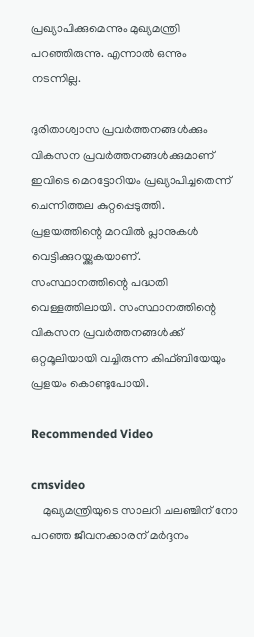പ്രഖ്യാപിക്കുമെന്നും മുഖ്യമന്ത്രി പറഞ്ഞിരുന്നു. എന്നാല്‍ ഒന്നും നടന്നില്ല.

ദുരിതാശ്വാസ പ്രവര്‍ത്തനങ്ങള്‍ക്കും വികസന പ്രവര്‍ത്തനങ്ങള്‍ക്കുമാണ് ഇവിടെ മെറട്ടോറിയം പ്രഖ്യാപിച്ചതെന്ന് ചെന്നിത്തല കുറ്റപ്പെടുത്തി. പ്രളയത്തിന്റെ മറവില്‍ പ്ലാനുകള്‍ വെട്ടിക്കുറയ്ക്കുകയാണ്. സംസ്ഥാനത്തിന്റെ പദ്ധതി വെള്ളത്തിലായി. സംസ്ഥാനത്തിന്റെ വികസന പ്രവര്‍ത്തനങ്ങള്‍ക്ക് ഒറ്റമൂലിയായി വച്ചിരുന്ന കിഫ്ബിയേയും പ്രളയം കൊണ്ടുപോയി.

Recommended Video

cmsvideo
    മുഖ്യമന്ത്രിയുടെ സാലറി ചലഞ്ചിന് നോ പറഞ്ഞ ജീവനക്കാരന് മര്‍ദ്ദനം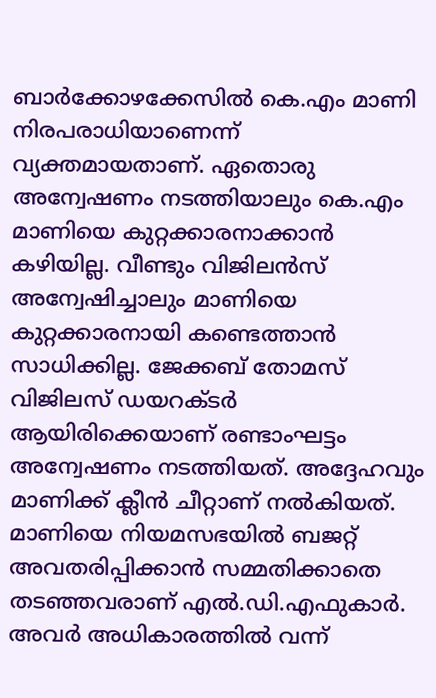ബാര്‍ക്കോഴക്കേസില്‍ കെ.എം മാണി നിരപരാധിയാണെന്ന് വ്യക്തമായതാണ്. ഏതൊരു അന്വേഷണം നടത്തിയാലും കെ.എം മാണിയെ കുറ്റക്കാരനാക്കാന്‍ കഴിയില്ല. വീണ്ടും വിജിലന്‍സ് അന്വേഷിച്ചാലും മാണിയെ കുറ്റക്കാരനായി കണ്ടെത്താന്‍ സാധിക്കില്ല. ജേക്കബ് തോമസ് വിജിലസ് ഡയറക്ടര്‍ ആയിരിക്കെയാണ് രണ്ടാംഘട്ടം അന്വേഷണം നടത്തിയത്. അദ്ദേഹവും മാണിക്ക് ക്ലീന്‍ ചീറ്റാണ് നല്‍കിയത്. മാണിയെ നിയമസഭയില്‍ ബജറ്റ് അവതരിപ്പിക്കാന്‍ സമ്മതിക്കാതെ തടഞ്ഞവരാണ് എല്‍.ഡി.എഫുകാര്‍. അവര്‍ അധികാരത്തില്‍ വന്ന്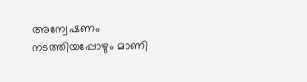അന്വേഷണം നടത്തിയപ്പോഴും മാണി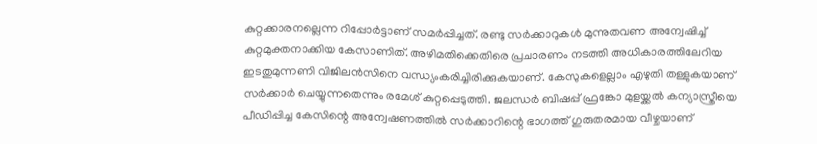കുറ്റക്കാരനല്ലെന്ന റിപ്പോര്‍ട്ടാണ് സമര്‍പ്പിച്ചത്. രണ്ടു സര്‍ക്കാറുകള്‍ മുന്നുതവണ അന്വേഷിച്ച് കുറ്റമുക്തനാക്കിയ കേസാണിത്. അഴിമതിക്കെതിരെ പ്രചാരണം നടത്തി അധികാരത്തിലേറിയ ഇടതുമുന്നണി വിജിലന്‍സിനെ വന്ധ്യംകരിച്ചിരിക്കുകയാണ്. കേസുകളെല്ലാം എഴുതി തള്ളുകയാണ് സര്‍ക്കാര്‍ ചെയ്യുന്നതെന്നും രമേശ് കുറ്റപ്പെടുത്തി. ജലന്ധര്‍ ബിഷപ്പ് ഫ്രങ്കോ മുളയ്ക്കല്‍ കന്യാസ്ത്രീയെ പീഡിപ്പിച്ച കേസിന്റെ അന്വേഷണത്തിൽ സര്‍ക്കാറിന്റെ ഭാഗത്ത് ഗുരുതരമായ വീഴ്ചയാണ്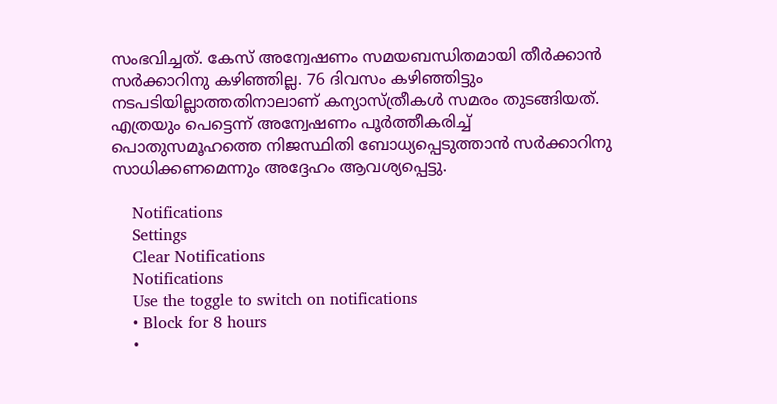സംഭവിച്ചത്. കേസ് അന്വേഷണം സമയബന്ധിതമായി തീര്‍ക്കാന്‍ സര്‍ക്കാറിനു കഴിഞ്ഞില്ല. 76 ദിവസം കഴിഞ്ഞിട്ടും നടപടിയില്ലാത്തതിനാലാണ് കന്യാസ്ത്രീകള്‍ സമരം തുടങ്ങിയത്. എത്രയും പെട്ടെന്ന് അന്വേഷണം പൂര്‍ത്തീകരിച്ച് പൊതുസമൂഹത്തെ നിജസ്ഥിതി ബോധ്യപ്പെടുത്താന്‍ സര്‍ക്കാറിനു സാധിക്കണമെന്നും അദ്ദേഹം ആവശ്യപ്പെട്ടു.

    Notifications
    Settings
    Clear Notifications
    Notifications
    Use the toggle to switch on notifications
    • Block for 8 hours
    •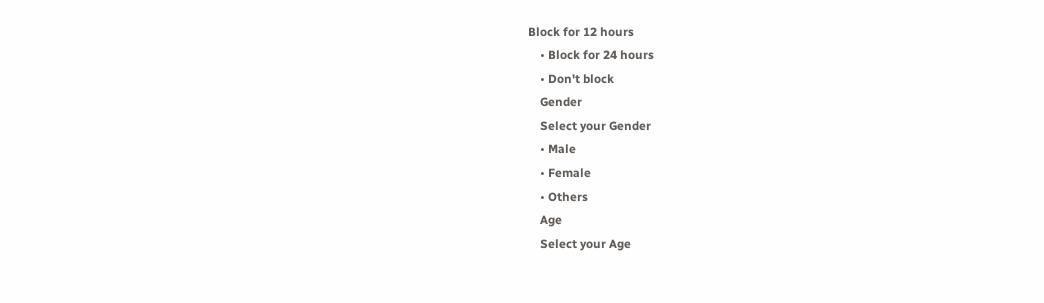Block for 12 hours
    • Block for 24 hours
    • Don't block
    Gender
    Select your Gender
    • Male
    • Female
    • Others
    Age
    Select your Age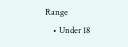Range
    • Under 18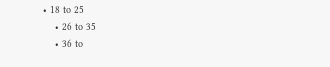• 18 to 25
    • 26 to 35
    • 36 to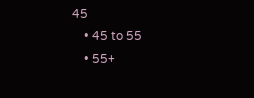45
    • 45 to 55
    • 55+